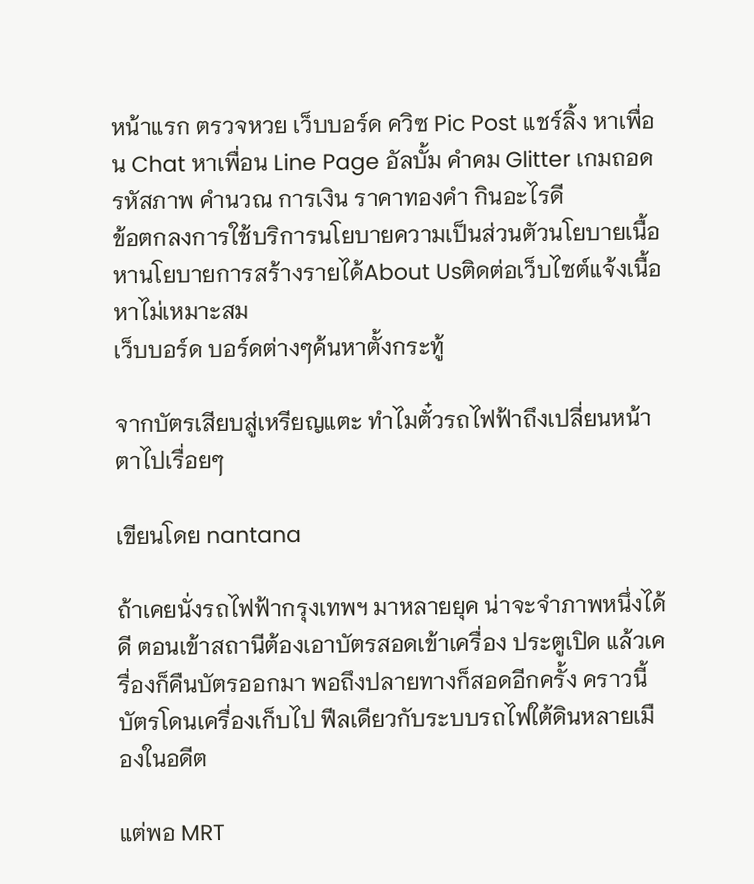หน้าแรก ตรวจหวย เว็บบอร์ด ควิซ Pic Post แชร์ลิ้ง หาเพื่อน Chat หาเพื่อน Line Page อัลบั้ม คำคม Glitter เกมถอดรหัสภาพ คำนวณ การเงิน ราคาทองคำ กินอะไรดี
ข้อตกลงการใช้บริการนโยบายความเป็นส่วนตัวนโยบายเนื้อหานโยบายการสร้างรายได้About Usติดต่อเว็บไซต์แจ้งเนื้อหาไม่เหมาะสม
เว็บบอร์ด บอร์ดต่างๆค้นหาตั้งกระทู้

จากบัตรเสียบสู่เหรียญแตะ ทำไมตั๋วรถไฟฟ้าถึงเปลี่ยนหน้าตาไปเรื่อยๆ

เขียนโดย nantana

ถ้าเคยนั่งรถไฟฟ้ากรุงเทพฯ มาหลายยุค น่าจะจำภาพหนึ่งได้ดี ตอนเข้าสถานีต้องเอาบัตรสอดเข้าเครื่อง ประตูเปิด แล้วเครื่องก็คืนบัตรออกมา พอถึงปลายทางก็สอดอีกครั้ง คราวนี้บัตรโดนเครื่องเก็บไป ฟีลเดียวกับระบบรถไฟใต้ดินหลายเมืองในอดีต

แต่พอ MRT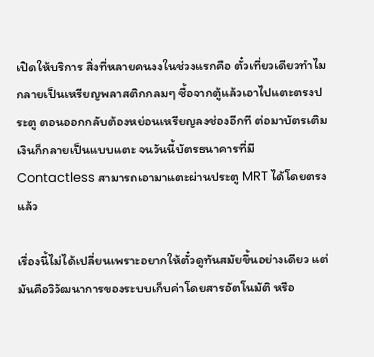เปิดให้บริการ สิ่งที่หลายคนงงในช่วงแรกคือ ตั๋วเที่ยวเดียวทำไมกลายเป็นเหรียญพลาสติกกลมๆ ซื้อจากตู้แล้วเอาไปแตะตรงประตู ตอนออกกลับต้องหย่อนเหรียญลงช่องอีกที ต่อมาบัตรเติมเงินก็กลายเป็นแบบแตะ จนวันนี้บัตรธนาคารที่มี Contactless สามารถเอามาแตะผ่านประตู MRT ได้โดยตรงแล้ว

เรื่องนี้ไม่ได้เปลี่ยนเพราะอยากให้ตั๋วดูทันสมัยขึ้นอย่างเดียว แต่มันคือวิวัฒนาการของระบบเก็บค่าโดยสารอัตโนมัติ หรือ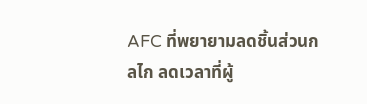AFC ที่พยายามลดชิ้นส่วนกลไก ลดเวลาที่ผู้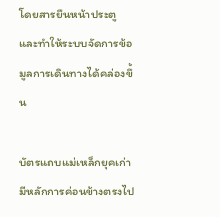โดยสารยืนหน้าประตู และทำให้ระบบจัดการข้อมูลการเดินทางได้คล่องขึ้น

บัตรแถบแม่เหล็กยุคเก่ามีหลักการค่อนข้างตรงไป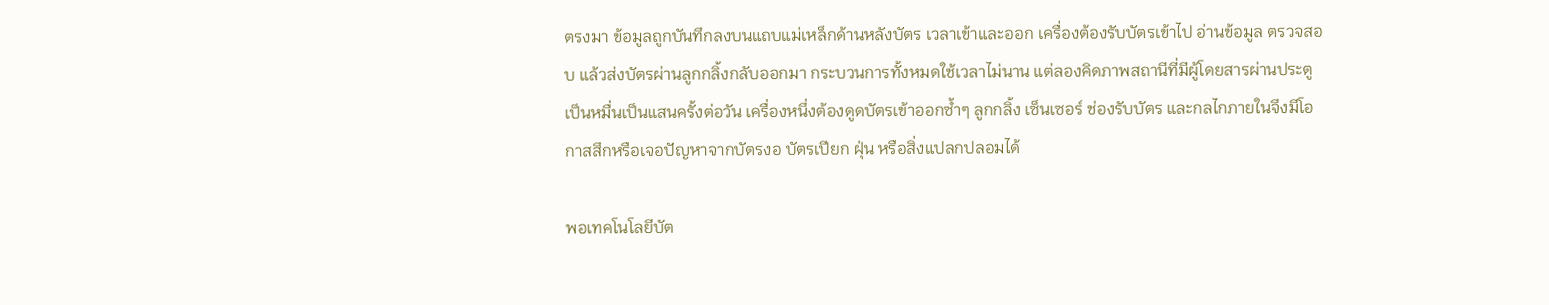ตรงมา ข้อมูลถูกบันทึกลงบนแถบแม่เหล็กด้านหลังบัตร เวลาเข้าและออก เครื่องต้องรับบัตรเข้าไป อ่านข้อมูล ตรวจสอบ แล้วส่งบัตรผ่านลูกกลิ้งกลับออกมา กระบวนการทั้งหมดใช้เวลาไม่นาน แต่ลองคิดภาพสถานีที่มีผู้โดยสารผ่านประตูเป็นหมื่นเป็นแสนครั้งต่อวัน เครื่องหนึ่งต้องดูดบัตรเข้าออกซ้ำๆ ลูกกลิ้ง เซ็นเซอร์ ช่องรับบัตร และกลไกภายในจึงมีโอกาสสึกหรือเจอปัญหาจากบัตรงอ บัตรเปียก ฝุ่น หรือสิ่งแปลกปลอมได้

พอเทคโนโลยีบัต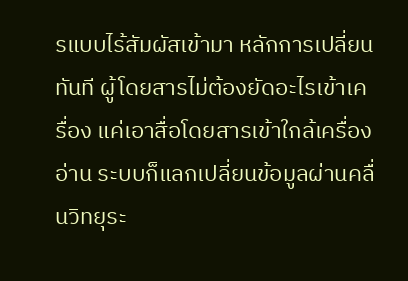รแบบไร้สัมผัสเข้ามา หลักการเปลี่ยนทันที ผู้โดยสารไม่ต้องยัดอะไรเข้าเครื่อง แค่เอาสื่อโดยสารเข้าใกล้เครื่องอ่าน ระบบก็แลกเปลี่ยนข้อมูลผ่านคลื่นวิทยุระ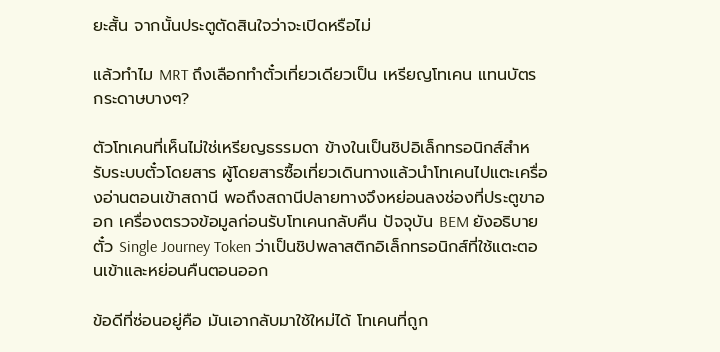ยะสั้น จากนั้นประตูตัดสินใจว่าจะเปิดหรือไม่

แล้วทำไม MRT ถึงเลือกทำตั๋วเที่ยวเดียวเป็น เหรียญโทเคน แทนบัตรกระดาษบางๆ?

ตัวโทเคนที่เห็นไม่ใช่เหรียญธรรมดา ข้างในเป็นชิปอิเล็กทรอนิกส์สำหรับระบบตั๋วโดยสาร ผู้โดยสารซื้อเที่ยวเดินทางแล้วนำโทเคนไปแตะเครื่องอ่านตอนเข้าสถานี พอถึงสถานีปลายทางจึงหย่อนลงช่องที่ประตูขาออก เครื่องตรวจข้อมูลก่อนรับโทเคนกลับคืน ปัจจุบัน BEM ยังอธิบายตั๋ว Single Journey Token ว่าเป็นชิปพลาสติกอิเล็กทรอนิกส์ที่ใช้แตะตอนเข้าและหย่อนคืนตอนออก

ข้อดีที่ซ่อนอยู่คือ มันเอากลับมาใช้ใหม่ได้ โทเคนที่ถูก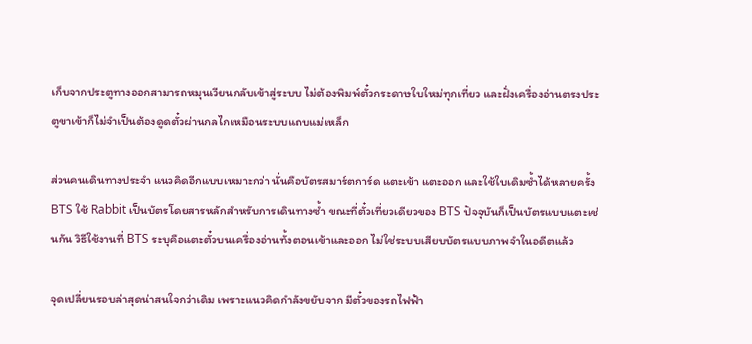เก็บจากประตูทางออกสามารถหมุนเวียนกลับเข้าสู่ระบบ ไม่ต้องพิมพ์ตั๋วกระดาษใบใหม่ทุกเที่ยว และฝั่งเครื่องอ่านตรงประตูขาเข้าก็ไม่จำเป็นต้องดูดตั๋วผ่านกลไกเหมือนระบบแถบแม่เหล็ก

ส่วนคนเดินทางประจำ แนวคิดอีกแบบเหมาะกว่า นั่นคือบัตรสมาร์ตการ์ด แตะเข้า แตะออก และใช้ใบเดิมซ้ำได้หลายครั้ง BTS ใช้ Rabbit เป็นบัตรโดยสารหลักสำหรับการเดินทางซ้ำ ขณะที่ตั๋วเที่ยวเดียวของ BTS ปัจจุบันก็เป็นบัตรแบบแตะเช่นกัน วิธีใช้งานที่ BTS ระบุคือแตะตั๋วบนเครื่องอ่านทั้งตอนเข้าและออก ไม่ใช่ระบบเสียบบัตรแบบภาพจำในอดีตแล้ว

จุดเปลี่ยนรอบล่าสุดน่าสนใจกว่าเดิม เพราะแนวคิดกำลังขยับจาก มีตั๋วของรถไฟฟ้า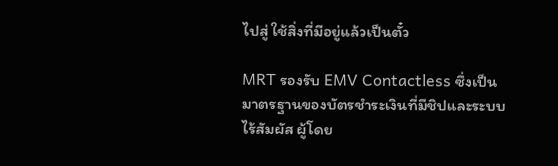ไปสู่ ใช้สิ่งที่มีอยู่แล้วเป็นตั๋ว

MRT รองรับ EMV Contactless ซึ่งเป็นมาตรฐานของบัตรชำระเงินที่มีชิปและระบบไร้สัมผัส ผู้โดย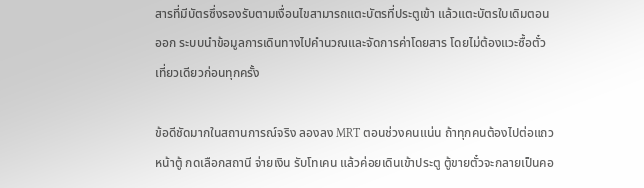สารที่มีบัตรซึ่งรองรับตามเงื่อนไขสามารถแตะบัตรที่ประตูเข้า แล้วแตะบัตรใบเดิมตอนออก ระบบนำข้อมูลการเดินทางไปคำนวณและจัดการค่าโดยสาร โดยไม่ต้องแวะซื้อตั๋วเที่ยวเดียวก่อนทุกครั้ง

ข้อดีชัดมากในสถานการณ์จริง ลองลง MRT ตอนช่วงคนแน่น ถ้าทุกคนต้องไปต่อแถวหน้าตู้ กดเลือกสถานี จ่ายเงิน รับโทเคน แล้วค่อยเดินเข้าประตู ตู้ขายตั๋วจะกลายเป็นคอ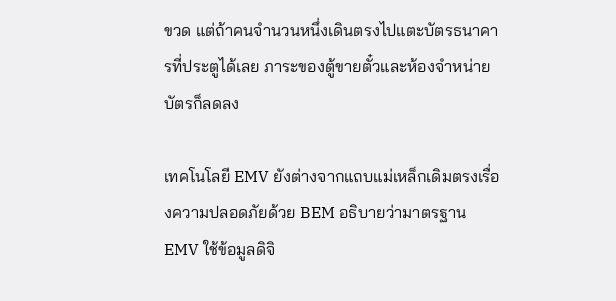ขวด แต่ถ้าคนจำนวนหนึ่งเดินตรงไปแตะบัตรธนาคารที่ประตูได้เลย ภาระของตู้ขายตั๋วและห้องจำหน่ายบัตรก็ลดลง

เทคโนโลยี EMV ยังต่างจากแถบแม่เหล็กเดิมตรงเรื่องความปลอดภัยด้วย BEM อธิบายว่ามาตรฐาน EMV ใช้ข้อมูลดิจิ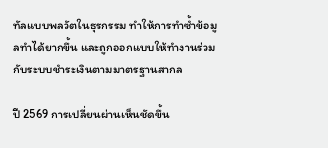ทัลแบบพลวัตในธุรกรรม ทำให้การทำซ้ำข้อมูลทำได้ยากขึ้น และถูกออกแบบให้ทำงานร่วมกับระบบชำระเงินตามมาตรฐานสากล

ปี 2569 การเปลี่ยนผ่านเห็นชัดขึ้น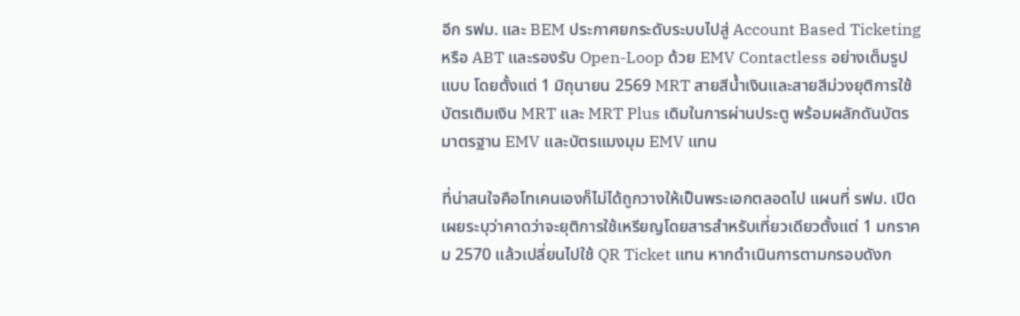อีก รฟม. และ BEM ประกาศยกระดับระบบไปสู่ Account Based Ticketing หรือ ABT และรองรับ Open-Loop ด้วย EMV Contactless อย่างเต็มรูปแบบ โดยตั้งแต่ 1 มิถุนายน 2569 MRT สายสีน้ำเงินและสายสีม่วงยุติการใช้บัตรเติมเงิน MRT และ MRT Plus เดิมในการผ่านประตู พร้อมผลักดันบัตรมาตรฐาน EMV และบัตรแมงมุม EMV แทน

ที่น่าสนใจคือโทเคนเองก็ไม่ได้ถูกวางให้เป็นพระเอกตลอดไป แผนที่ รฟม. เปิดเผยระบุว่าคาดว่าจะยุติการใช้เหรียญโดยสารสำหรับเที่ยวเดียวตั้งแต่ 1 มกราคม 2570 แล้วเปลี่ยนไปใช้ QR Ticket แทน หากดำเนินการตามกรอบดังก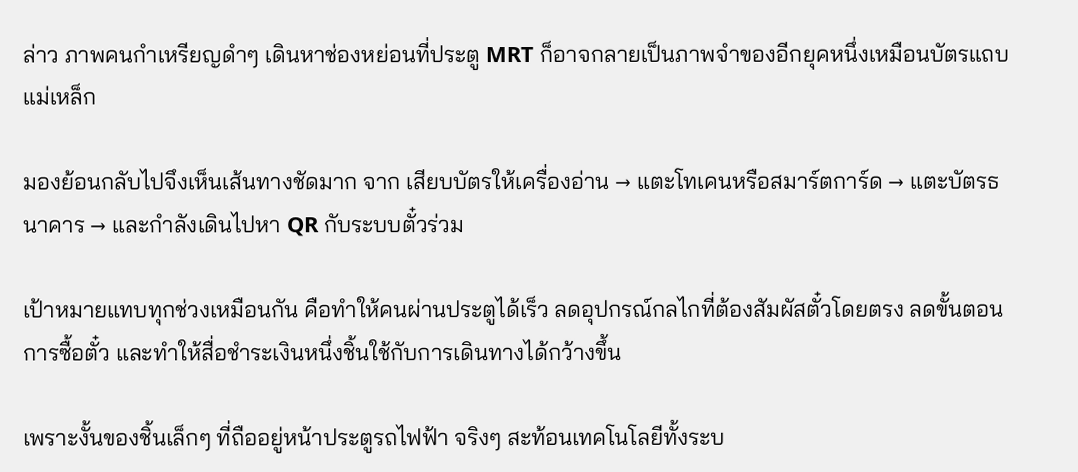ล่าว ภาพคนกำเหรียญดำๆ เดินหาช่องหย่อนที่ประตู MRT ก็อาจกลายเป็นภาพจำของอีกยุคหนึ่งเหมือนบัตรแถบแม่เหล็ก

มองย้อนกลับไปจึงเห็นเส้นทางชัดมาก จาก เสียบบัตรให้เครื่องอ่าน → แตะโทเคนหรือสมาร์ตการ์ด → แตะบัตรธนาคาร → และกำลังเดินไปหา QR กับระบบตั๋วร่วม

เป้าหมายแทบทุกช่วงเหมือนกัน คือทำให้คนผ่านประตูได้เร็ว ลดอุปกรณ์กลไกที่ต้องสัมผัสตั๋วโดยตรง ลดขั้นตอนการซื้อตั๋ว และทำให้สื่อชำระเงินหนึ่งชิ้นใช้กับการเดินทางได้กว้างขึ้น

เพราะงั้นของชิ้นเล็กๆ ที่ถืออยู่หน้าประตูรถไฟฟ้า จริงๆ สะท้อนเทคโนโลยีทั้งระบ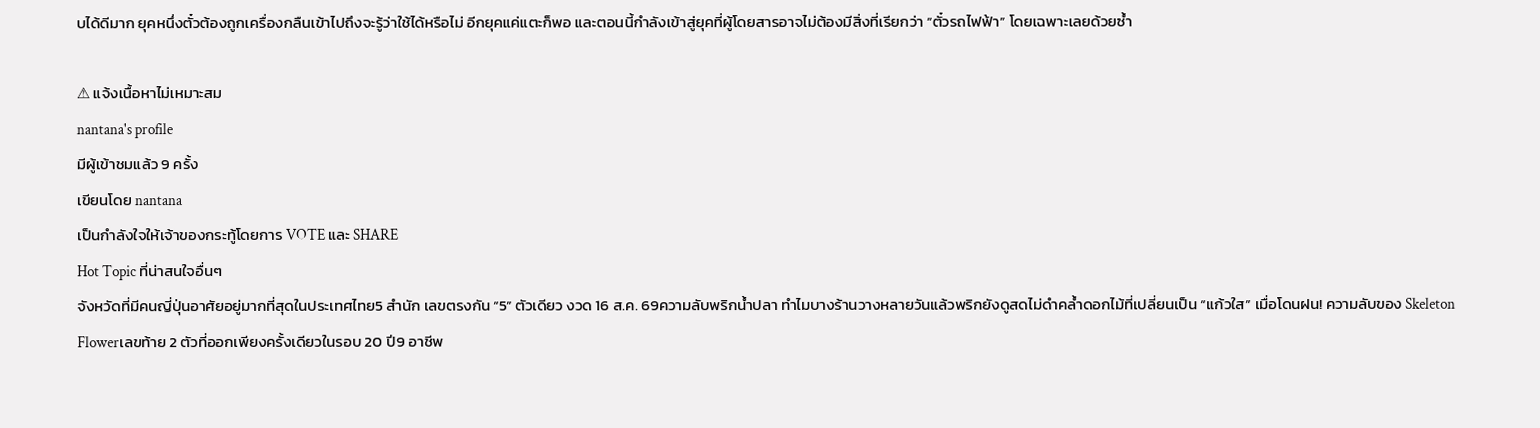บได้ดีมาก ยุคหนึ่งตั๋วต้องถูกเครื่องกลืนเข้าไปถึงจะรู้ว่าใช้ได้หรือไม่ อีกยุคแค่แตะก็พอ และตอนนี้กำลังเข้าสู่ยุคที่ผู้โดยสารอาจไม่ต้องมีสิ่งที่เรียกว่า “ตั๋วรถไฟฟ้า” โดยเฉพาะเลยด้วยซ้ำ

⚠ แจ้งเนื้อหาไม่เหมาะสม
nantana's profile
มีผู้เข้าชมแล้ว 9 ครั้ง
เขียนโดย nantana
เป็นกำลังใจให้เจ้าของกระทู้โดยการ VOTE และ SHARE
Hot Topic ที่น่าสนใจอื่นๆ
จังหวัดที่มีคนญี่ปุ่นอาศัยอยู่มากที่สุดในประเทศไทย5 สำนัก เลขตรงกัน “5” ตัวเดียว งวด 16 ส.ค. 69ความลับพริกน้ำปลา ทำไมบางร้านวางหลายวันแล้วพริกยังดูสดไม่ดำคล้ำดอกไม้ที่เปลี่ยนเป็น “แก้วใส” เมื่อโดนฝน! ความลับของ Skeleton Flowerเลขท้าย 2 ตัวที่ออกเพียงครั้งเดียวในรอบ 20 ปี9 อาชีพ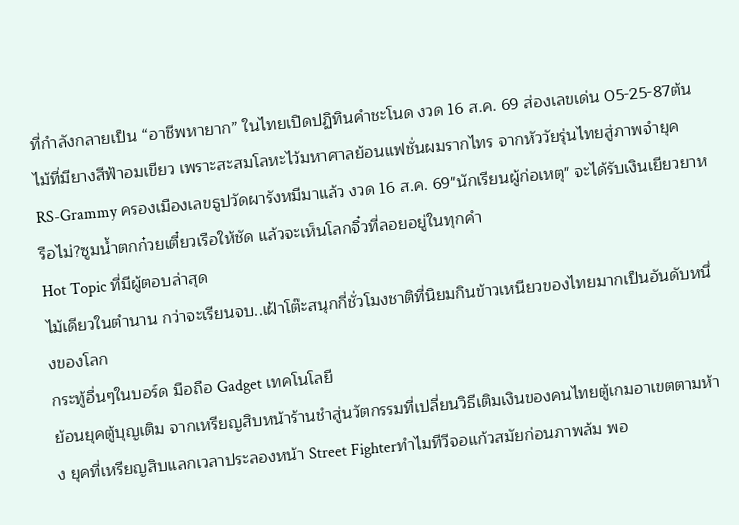ที่กำลังกลายเป็น “อาชีพหายาก” ในไทยเปิดปฏิทินคำชะโนด งวด 16 ส.ค. 69 ส่องเลขเด่น 05-25-87ต้นไม้ที่มียางสีฟ้าอมเขียว เพราะสะสมโลหะไว้มหาศาลย้อนแฟชั่นผมรากไทร จากหัววัยรุ่นไทยสู่ภาพจำยุค RS-Grammy ครองเมืองเลขธูปวัดผารังหมีมาแล้ว งวด 16 ส.ค. 69"นักเรียนผู้ก่อเหตุ" จะได้รับเงินเยียวยาหรือไม่?ซูมน้ำตกก๋วยเตี๋ยวเรือให้ชัด แล้วจะเห็นโลกจิ๋วที่ลอยอยู่ในทุกคำ
Hot Topic ที่มีผู้ตอบล่าสุด
ไม้เดียวในตำนาน กว่าจะเรียนจบ..เฝ้าโต๊ะสนุกกี่ชั่วโมงชาติที่นิยมกินข้าวเหนียวของไทยมากเป็นอันดับหนึ่งของโลก
กระทู้อื่นๆในบอร์ด มือถือ Gadget เทคโนโลยี
ย้อนยุคตู้บุญเติม จากเหรียญสิบหน้าร้านชำสู่นวัตกรรมที่เปลี่ยนวิธีเติมเงินของคนไทยตู้เกมอาเขตตามห้าง ยุคที่เหรียญสิบแลกเวลาประลองหน้า Street Fighterทำไมทีวีจอแก้วสมัยก่อนภาพล้ม พอ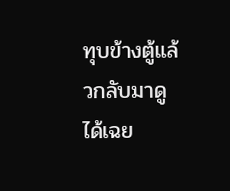ทุบข้างตู้แล้วกลับมาดูได้เฉย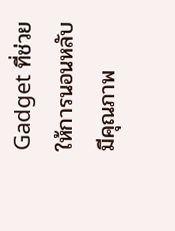Gadget ที่ช่วยให้การนอนหลับมีคุณภาพ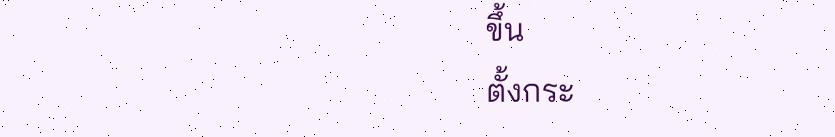ขึ้น
ตั้งกระ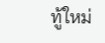ทู้ใหม่